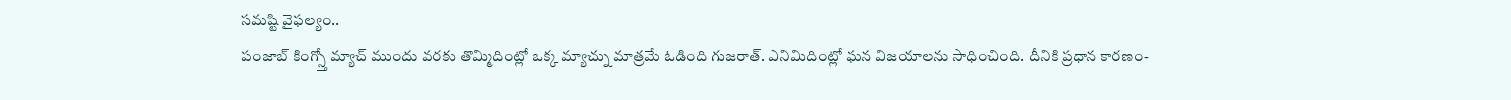సమష్టి వైఫల్యం..
పంజాబ్ కింగ్స్తో మ్యాచ్ ముందు వరకు తొమ్మిదింట్లో ఒక్క మ్యాచ్ను మాత్రమే ఓడింది గుజరాత్. ఎనిమిదింట్లో ఘన విజయాలను సాధించింది. దీనికి ప్రధాన కారణం-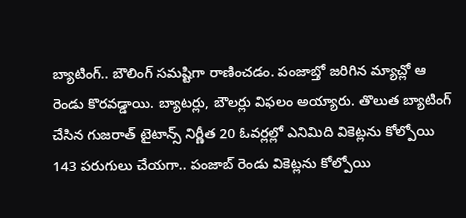బ్యాటింగ్.. బౌలింగ్ సమష్టిగా రాణించడం. పంజాబ్తో జరిగిన మ్యాచ్లో ఆ రెండు కొరవడ్డాయి. బ్యాటర్లు, బౌలర్లు విఫలం అయ్యారు. తొలుత బ్యాటింగ్ చేసిన గుజరాత్ టైటాన్స్ నిర్ణీత 20 ఓవర్లల్లో ఎనిమిది వికెట్లను కోల్పోయి 143 పరుగులు చేయగా.. పంజాబ్ రెండు వికెట్లను కోల్పోయి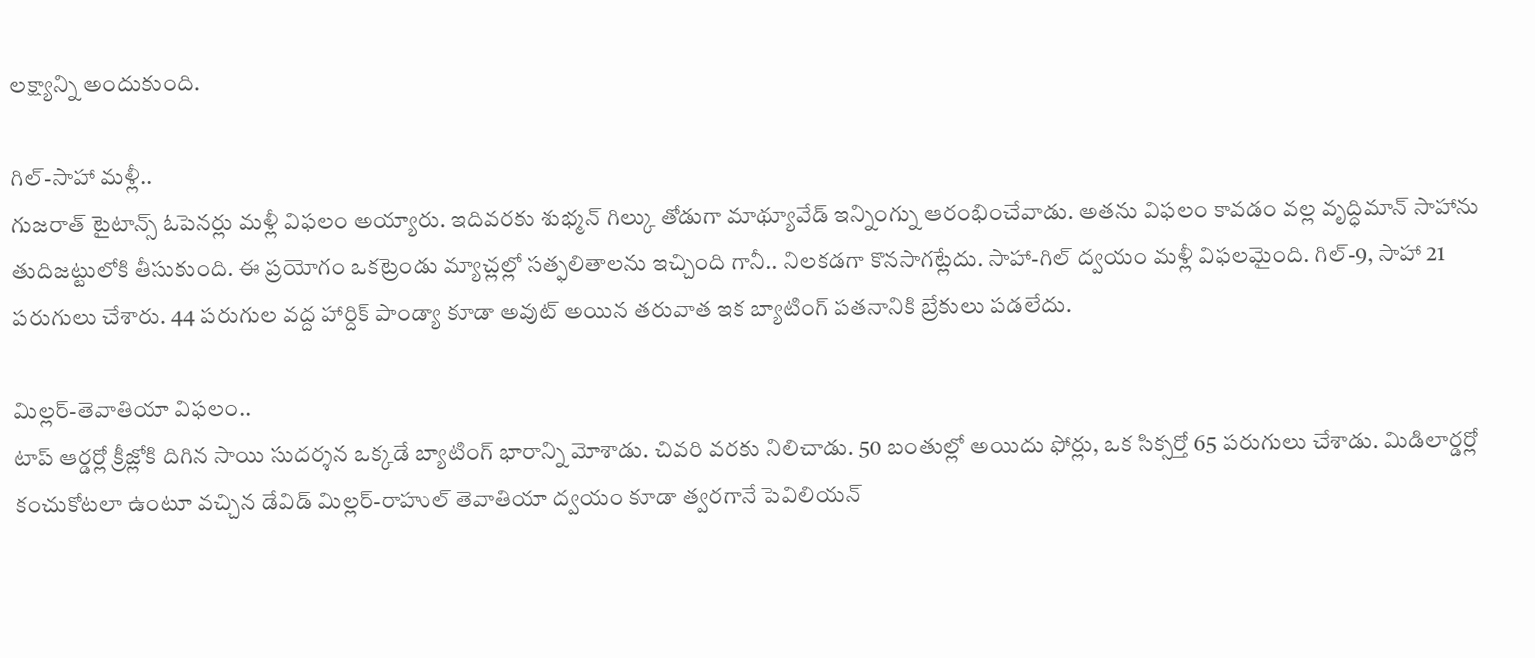లక్ష్యాన్ని అందుకుంది.

గిల్-సాహా మళ్లీ..
గుజరాత్ టైటాన్స్ ఓపెనర్లు మళ్లీ విఫలం అయ్యారు. ఇదివరకు శుభ్మన్ గిల్కు తోడుగా మాథ్యూవేడ్ ఇన్నింగ్ను ఆరంభించేవాడు. అతను విఫలం కావడం వల్ల వృద్ధిమాన్ సాహాను తుదిజట్టులోకి తీసుకుంది. ఈ ప్రయోగం ఒకట్రెండు మ్యాచ్లల్లో సత్ఫలితాలను ఇచ్చింది గానీ.. నిలకడగా కొనసాగట్లేదు. సాహా-గిల్ ద్వయం మళ్లీ విఫలమైంది. గిల్-9, సాహా 21 పరుగులు చేశారు. 44 పరుగుల వద్ద హార్దిక్ పాండ్యా కూడా అవుట్ అయిన తరువాత ఇక బ్యాటింగ్ పతనానికి బ్రేకులు పడలేదు.

మిల్లర్-తెవాతియా విఫలం..
టాప్ ఆర్డర్లో క్రీజ్లోకి దిగిన సాయి సుదర్శన ఒక్కడే బ్యాటింగ్ భారాన్ని మోశాడు. చివరి వరకు నిలిచాడు. 50 బంతుల్లో అయిదు ఫోర్లు, ఒక సిక్సర్తో 65 పరుగులు చేశాడు. మిడిలార్డర్లో కంచుకోటలా ఉంటూ వచ్చిన డేవిడ్ మిల్లర్-రాహుల్ తెవాతియా ద్వయం కూడా త్వరగానే పెవిలియన్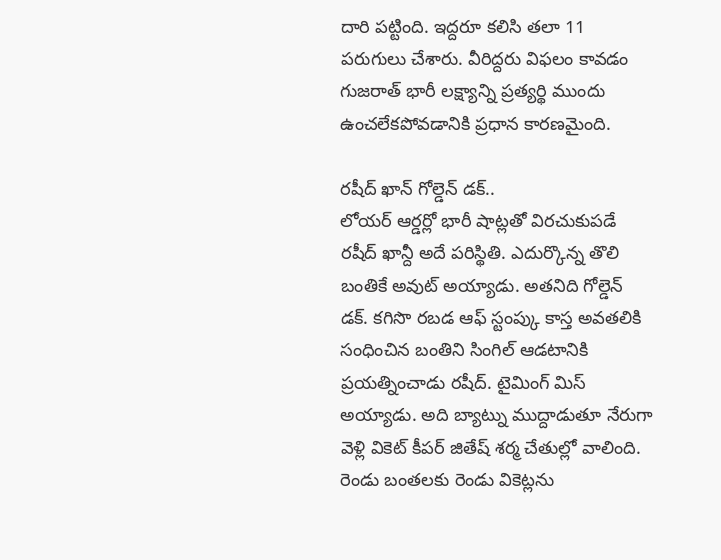దారి పట్టింది. ఇద్దరూ కలిసి తలా 11 పరుగులు చేశారు. వీరిద్దరు విఫలం కావడం గుజరాత్ భారీ లక్ష్యాన్ని ప్రత్యర్థి ముందు ఉంచలేకపోవడానికి ప్రధాన కారణమైంది.

రషీద్ ఖాన్ గోల్డెన్ డక్..
లోయర్ ఆర్డర్లో భారీ షాట్లతో విరచుకుపడే రషీద్ ఖాన్దీ అదే పరిస్థితి. ఎదుర్కొన్న తొలి బంతికే అవుట్ అయ్యాడు. అతనిది గోల్డెన్ డక్. కగిసొ రబడ ఆఫ్ స్టంప్కు కాస్త అవతలికి సంధించిన బంతిని సింగిల్ ఆడటానికి ప్రయత్నించాడు రషీద్. టైమింగ్ మిస్ అయ్యాడు. అది బ్యాట్ను ముద్దాడుతూ నేరుగా వెళ్లి వికెట్ కీపర్ జితేష్ శర్మ చేతుల్లో వాలింది. రెండు బంతలకు రెండు వికెట్లను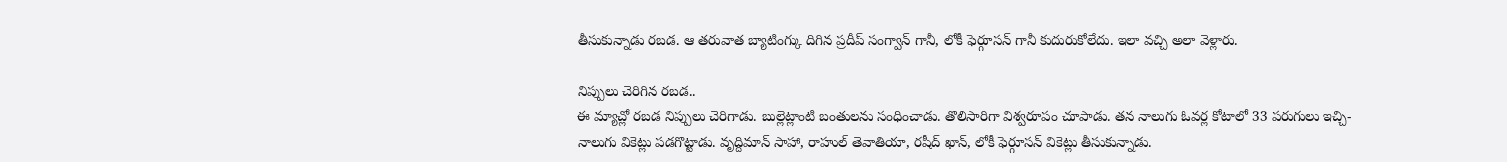తీసుకున్నాడు రబడ. ఆ తరువాత బ్యాటింగ్కు దిగిన ప్రదీప్ సంగ్వాన్ గానీ, లోకీ ఫెర్గూసన్ గానీ కుదురుకోలేదు. ఇలా వచ్చి అలా వెళ్లారు.

నిప్పులు చెరిగిన రబడ..
ఈ మ్యాచ్లో రబడ నిప్పులు చెరిగాడు. బుల్లెట్లాంటి బంతులను సంధించాడు. తొలిసారిగా విశ్వరూపం చూపాడు. తన నాలుగు ఓవర్ల కోటాలో 33 పరుగులు ఇచ్చి- నాలుగు వికెట్లు పడగొట్టాడు. వృద్దిమాన్ సాహా, రాహుల్ తెవాతియా, రషీద్ ఖాన్, లోకీ ఫెర్గూసన్ వికెట్లు తీసుకున్నాడు.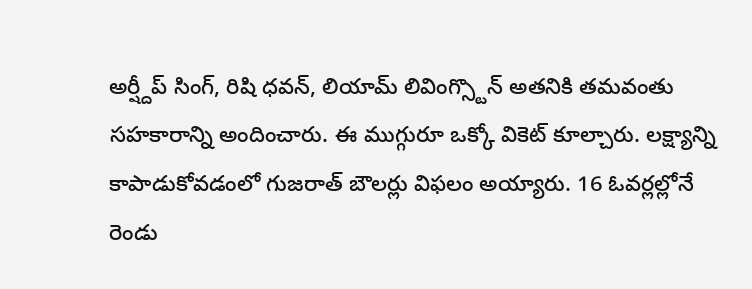అర్ష్దీప్ సింగ్, రిషి ధవన్, లియామ్ లివింగ్స్టొన్ అతనికి తమవంతు సహకారాన్ని అందించారు. ఈ ముగ్గురూ ఒక్కో వికెట్ కూల్చారు. లక్ష్యాన్ని కాపాడుకోవడంలో గుజరాత్ బౌలర్లు విఫలం అయ్యారు. 16 ఓవర్లల్లోనే రెండు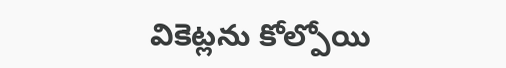వికెట్లను కోల్పోయి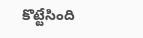కొట్టేసింది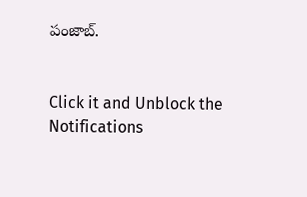పంజాబ్.


Click it and Unblock the Notifications